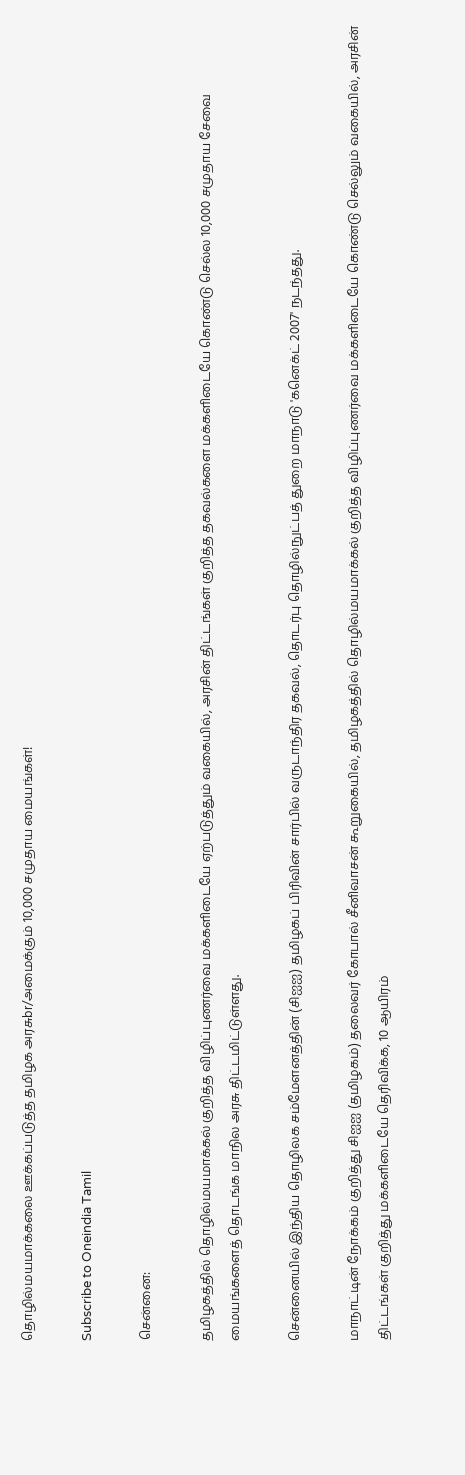தொழில்மயமாக்கலை ஊக்கப்படுத்த தமிழக அரசுbr/அமைக்கும் 10,000 சமுதாய மையங்கள்!

Subscribe to Oneindia Tamil

சென்னை:

தமிழகத்தில் தொழில்மயமாக்கல் குறித்த விழிப்புணர்வை மக்களிடையே ஏற்படுத்தும் வகையில், அரசின் திட்டங்கள் குறித்த தகவல்களை மக்களிடையே கொண்டு செல்ல 10,000 சமுதாய சேவை மையங்களைத் தொடங்க மாநில அரசு திட்டமிட்டுள்ளது.

சென்னையில் இந்திய தொழிலக சம்மேளனத்தின் (சிஐஐ) தமிழகப் பிரிவின் சார்பில் வருடாந்திர தகவல், தொடர்பு தொழில்நுட்பத் துறை மாநாடு 'கனெக்ட் 2007' நடந்தது.

மாநாட்டின் நோக்கம் குறித்து சிஐஐ (தமிழகம்) தலைவர் கோபால் சீனிவாசன் கூறுகையில், தமிழகத்தில் தொழில்மயமாக்கல் குறித்த விழிப்புணர்வை மக்களிடையே கொண்டு செல்லும் வகையில், அரசின் திட்டங்கள் குறித்து மக்களிடையே தெரிவிக்க, 10 ஆயிரம்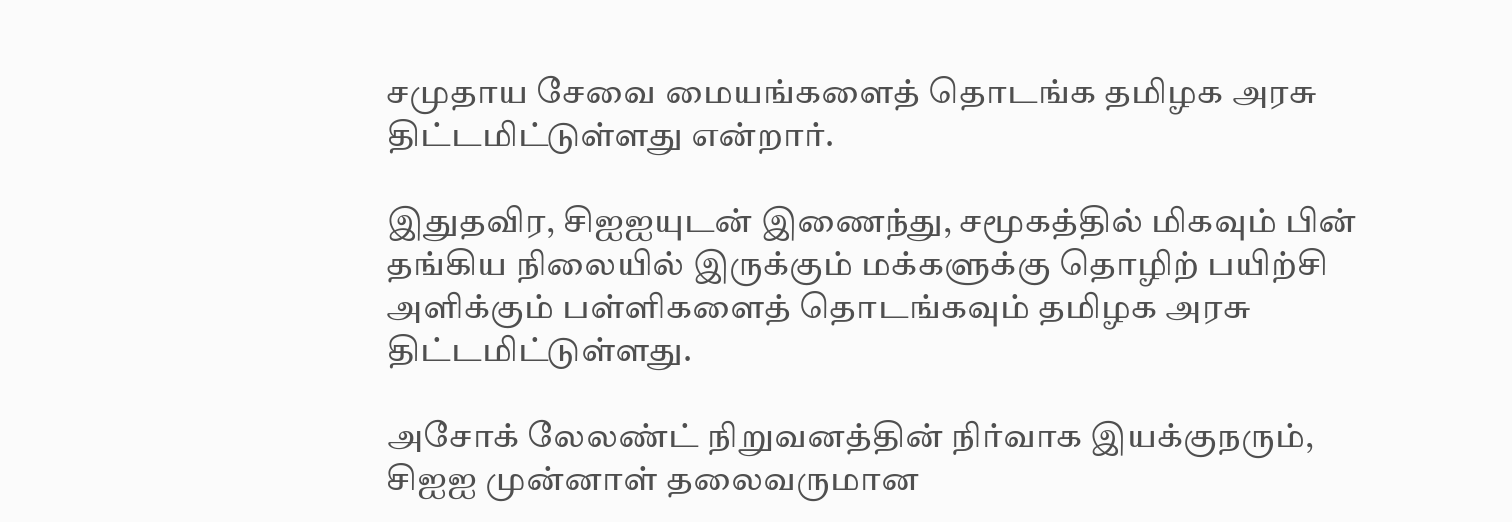சமுதாய சேவை மையங்களைத் தொடங்க தமிழக அரசு திட்டமிட்டுள்ளது என்றார்.

இதுதவிர, சிஐஐயுடன் இணைந்து, சமூகத்தில் மிகவும் பின் தங்கிய நிலையில் இருக்கும் மக்களுக்கு தொழிற் பயிற்சி அளிக்கும் பள்ளிகளைத் தொடங்கவும் தமிழக அரசு திட்டமிட்டுள்ளது.

அசோக் லேலண்ட் நிறுவனத்தின் நிர்வாக இயக்குநரும், சிஐஐ முன்னாள் தலைவருமான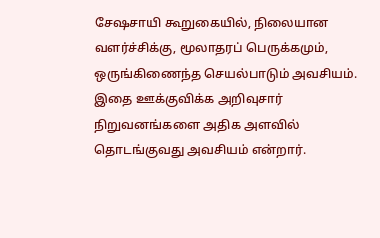சேஷசாயி கூறுகையில், நிலையான வளர்ச்சிக்கு, மூலாதரப் பெருக்கமும், ஒருங்கிணைந்த செயல்பாடும் அவசியம். இதை ஊக்குவிக்க அறிவுசார் நிறுவனங்களை அதிக அளவில் தொடங்குவது அவசியம் என்றார்.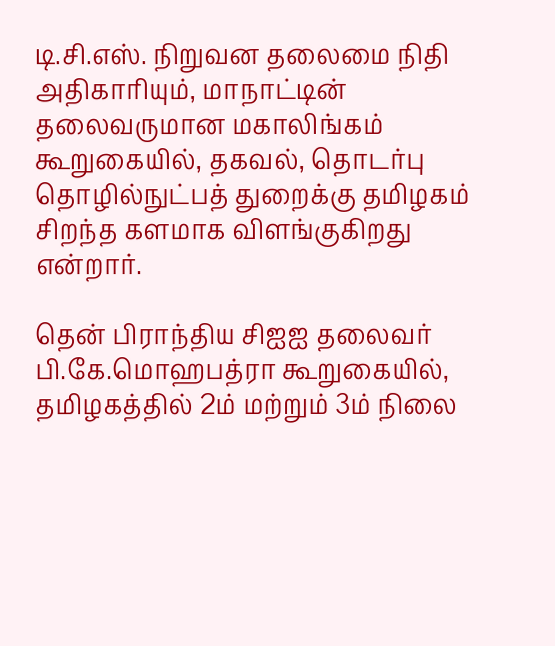டி.சி.எஸ். நிறுவன தலைமை நிதி அதிகாரியும், மாநாட்டின் தலைவருமான மகாலிங்கம் கூறுகையில், தகவல், தொடர்பு தொழில்நுட்பத் துறைக்கு தமிழகம் சிறந்த களமாக விளங்குகிறது என்றார்.

தென் பிராந்திய சிஐஐ தலைவர் பி.கே.மொஹபத்ரா கூறுகையில், தமிழகத்தில் 2ம் மற்றும் 3ம் நிலை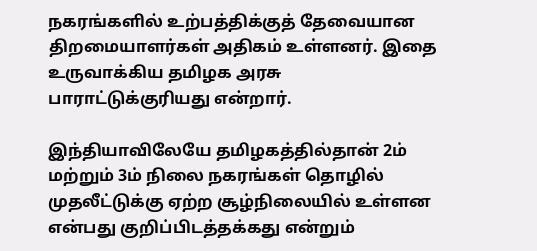நகரங்களில் உற்பத்திக்குத் தேவையான திறமையாளர்கள் அதிகம் உள்ளனர். இதை உருவாக்கிய தமிழக அரசு பாராட்டுக்குரியது என்றார்.

இந்தியாவிலேயே தமிழகத்தில்தான் 2ம் மற்றும் 3ம் நிலை நகரங்கள் தொழில் முதலீட்டுக்கு ஏற்ற சூழ்நிலையில் உள்ளன என்பது குறிப்பிடத்தக்கது என்றும்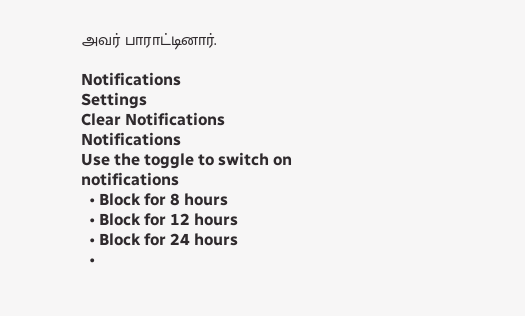அவர் பாராட்டினார்.

Notifications
Settings
Clear Notifications
Notifications
Use the toggle to switch on notifications
  • Block for 8 hours
  • Block for 12 hours
  • Block for 24 hours
  •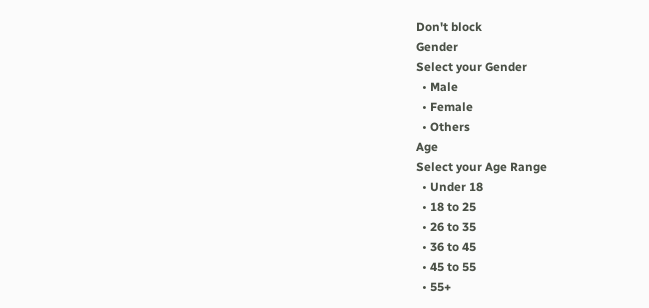Don't block
Gender
Select your Gender
  • Male
  • Female
  • Others
Age
Select your Age Range
  • Under 18
  • 18 to 25
  • 26 to 35
  • 36 to 45
  • 45 to 55
  • 55+